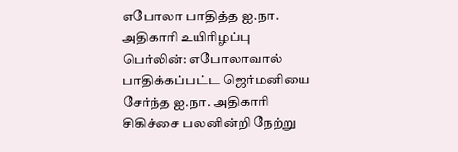எபோலா பாதித்த ஐ.நா. அதிகாரி உயிரிழப்பு
பெர்லின்: எபோலாவால் பாதிக்கப்பட்ட ஜெர்மனியை சேர்ந்த ஐ.நா. அதிகாரி சிகிச்சை பலனின்றி நேற்று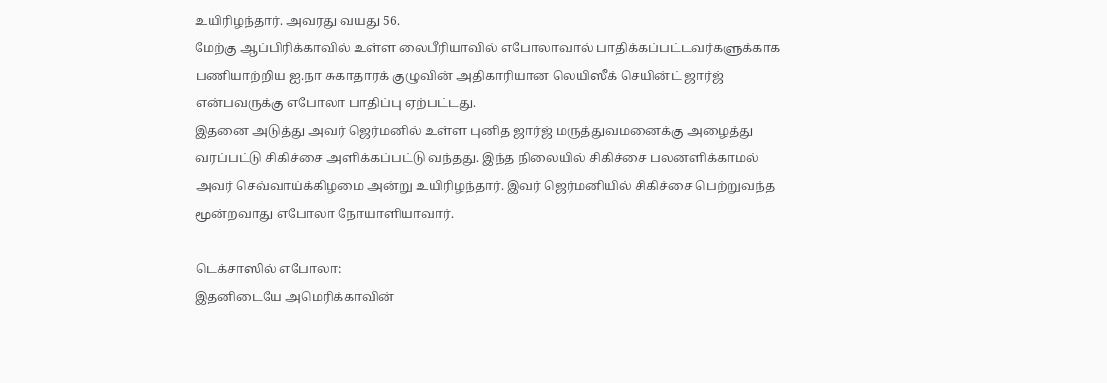உயிரிழந்தார். அவரது வயது 56.
மேற்கு ஆப்பிரிக்காவில் உள்ள லைபீரியாவில் எபோலாவால் பாதிக்கப்பட்டவர்களுக்காக பணியாற்றிய ஐ.நா சுகாதாரக் குழுவின் அதிகாரியான லெயிஸீக் செயின்ட் ஜார்ஜ் என்பவருக்கு எபோலா பாதிப்பு ஏற்பட்டது.
இதனை அடுத்து அவர் ஜெர்மனில் உள்ள புனித ஜார்ஜ் மருத்துவமனைக்கு அழைத்து வரப்பட்டு சிகிச்சை அளிக்கப்பட்டு வந்தது. இந்த நிலையில் சிகிச்சை பலனளிக்காமல் அவர் செவ்வாய்க்கிழமை அன்று உயிரிழந்தார். இவர் ஜெர்மனியில் சிகிச்சை பெற்றுவந்த மூன்றவாது எபோலா நோயாளியாவார்.

டெக்சாஸில் எபோலா:
இதனிடையே அமெரிக்காவின்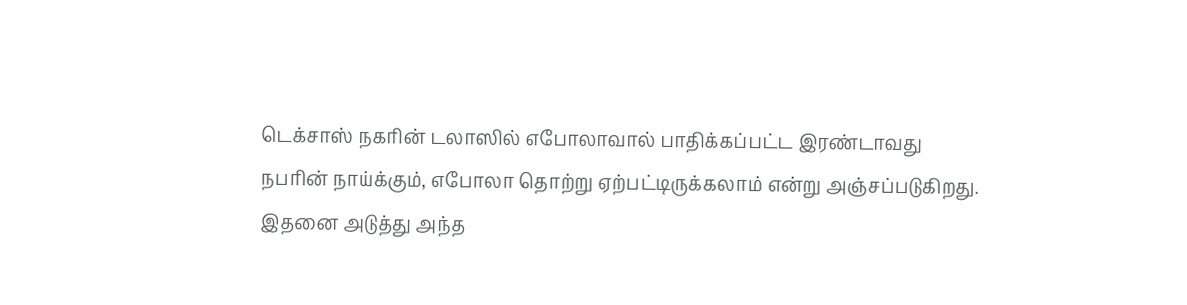டெக்சாஸ் நகரின் டலாஸில் எபோலாவால் பாதிக்கப்பட்ட இரண்டாவது நபரின் நாய்க்கும், எபோலா தொற்று ஏற்பட்டிருக்கலாம் என்று அஞ்சப்படுகிறது. இதனை அடுத்து அந்த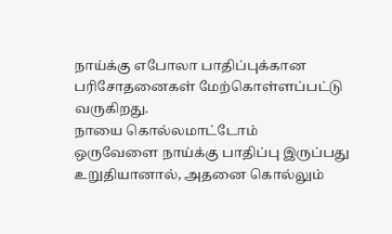நாய்க்கு எபோலா பாதிப்புக்கான பரிசோதனைகள் மேற்கொள்ளப்பட்டு வருகிறது.
நாயை கொல்லமாட்டோம்
ஒருவேளை நாய்க்கு பாதிப்பு இருப்பது உறுதியானால், அதனை கொல்லும்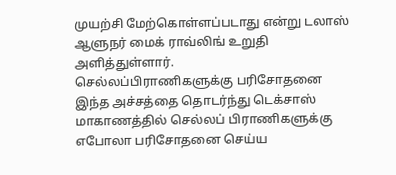முயற்சி மேற்கொள்ளப்படாது என்று டலாஸ் ஆளுநர் மைக் ராவ்லிங் உறுதி அளித்துள்ளார்.
செல்லப்பிராணிகளுக்கு பரிசோதனை
இந்த அச்சத்தை தொடர்ந்து டெக்சாஸ் மாகாணத்தில் செல்லப் பிராணிகளுக்கு எபோலா பரிசோதனை செய்ய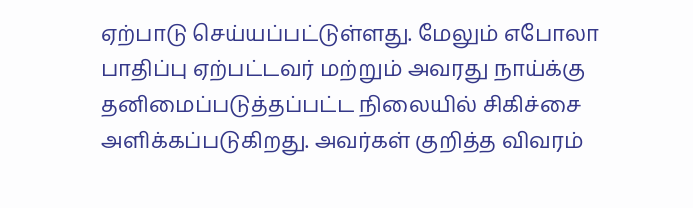ஏற்பாடு செய்யப்பட்டுள்ளது. மேலும் எபோலா பாதிப்பு ஏற்பட்டவர் மற்றும் அவரது நாய்க்கு தனிமைப்படுத்தப்பட்ட நிலையில் சிகிச்சை அளிக்கப்படுகிறது. அவர்கள் குறித்த விவரம்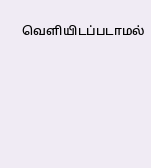வெளியிடப்படாமல்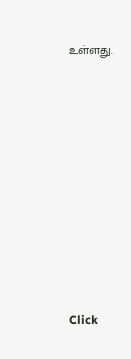உள்ளது.












Click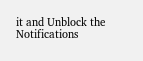it and Unblock the Notifications